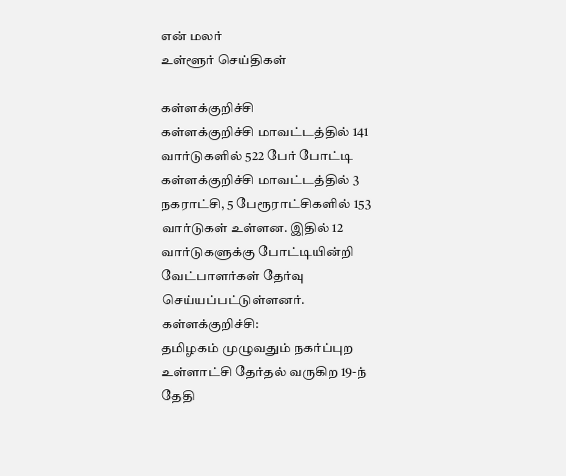என் மலர்
உள்ளூர் செய்திகள்

கள்ளக்குறிச்சி
கள்ளக்குறிச்சி மாவட்டத்தில் 141 வார்டுகளில் 522 பேர் போட்டி
கள்ளக்குறிச்சி மாவட்டத்தில் 3 நகராட்சி, 5 பேரூராட்சிகளில் 153 வார்டுகள் உள்ளன. இதில் 12 வார்டுகளுக்கு போட்டியின்றி வேட்பாளர்கள் தேர்வு செய்யப்பட்டுள்ளனர்.
கள்ளக்குறிச்சி:
தமிழகம் முழுவதும் நகர்ப்புற உள்ளாட்சி தேர்தல் வருகிற 19-ந் தேதி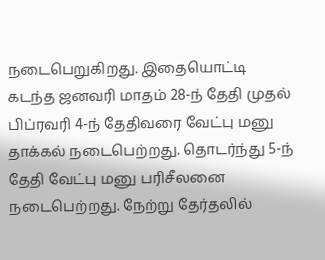நடைபெறுகிறது. இதையொட்டி கடந்த ஜனவரி மாதம் 28-ந் தேதி முதல் பிப்ரவரி 4-ந் தேதிவரை வேட்பு மனு தாக்கல் நடைபெற்றது. தொடர்ந்து 5-ந் தேதி வேட்பு மனு பரிசீலனை நடைபெற்றது. நேற்று தேர்தலில்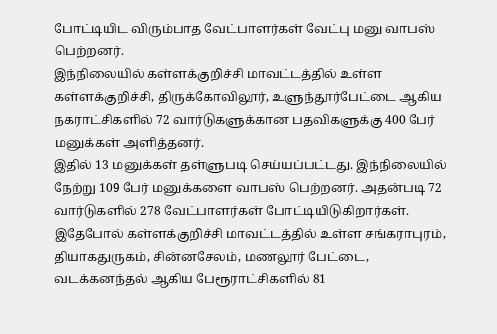போட்டியிட விரும்பாத வேட்பாளர்கள் வேட்பு மனு வாபஸ் பெற்றனர்.
இந்நிலையில் கள்ளக்குறிச்சி மாவட்டத்தில் உள்ள கள்ளக்குறிச்சி, திருக்கோவிலூர், உளுந்தூர்பேட்டை ஆகிய நகராட்சிகளில் 72 வார்டுகளுக்கான பதவிகளுக்கு 400 பேர் மனுக்கள் அளித்தனர்.
இதில் 13 மனுக்கள் தள்ளுபடி செய்யப்பட்டது. இந்நிலையில் நேற்று 109 பேர் மனுக்களை வாபஸ் பெற்றனர். அதன்படி 72 வார்டுகளில் 278 வேட்பாளர்கள் போட்டியிடுகிறார்கள்.
இதேபோல் கள்ளக்குறிச்சி மாவட்டத்தில் உள்ள சங்கராபுரம், தியாகதுருகம், சின்னசேலம், மணலூர் பேட்டை, வடக்கனந்தல் ஆகிய பேரூராட்சிகளில் 81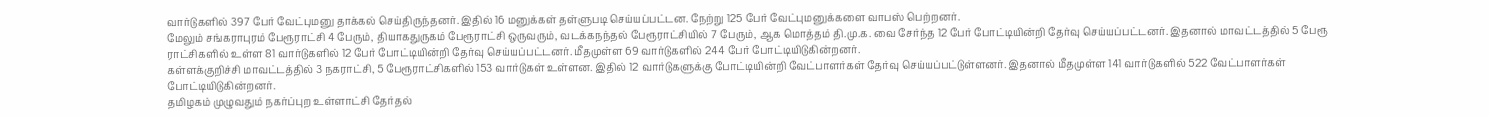வார்டுகளில் 397 பேர் வேட்புமனு தாக்கல் செய்திருந்தனர். இதில் 16 மனுக்கள் தள்ளுபடி செய்யப்பட்டன. நேற்று 125 பேர் வேட்புமனுக்களை வாபஸ் பெற்றனர்.
மேலும் சங்கராபுரம் பேரூராட்சி 4 பேரும், தியாகதுருகம் பேரூராட்சி ஒருவரும், வடக்கநந்தல் பேரூராட்சியில் 7 பேரும், ஆக மொத்தம் தி.மு.க. வை சேர்ந்த 12 பேர் போட்டியின்றி தேர்வு செய்யப்பட்டனர். இதனால் மாவட்டத்தில் 5 பேரூ ராட்சிகளில் உள்ள 81 வார்டுகளில் 12 பேர் போட்டியின்றி தேர்வு செய்யப்பட்டனர். மீதமுள்ள 69 வார்டுகளில் 244 பேர் போட்டியிடுகின்றனர்.
கள்ளக்குறிச்சி மாவட்டத்தில் 3 நகராட்சி, 5 பேரூராட்சிகளில் 153 வார்டுகள் உள்ளன. இதில் 12 வார்டுகளுக்கு போட்டியின்றி வேட்பாளர்கள் தேர்வு செய்யப்பட்டுள்ளனர். இதனால் மீதமுள்ள 141 வார்டுகளில் 522 வேட்பாளர்கள் போட்டியிடுகின்றனர்.
தமிழகம் முழுவதும் நகர்ப்புற உள்ளாட்சி தேர்தல்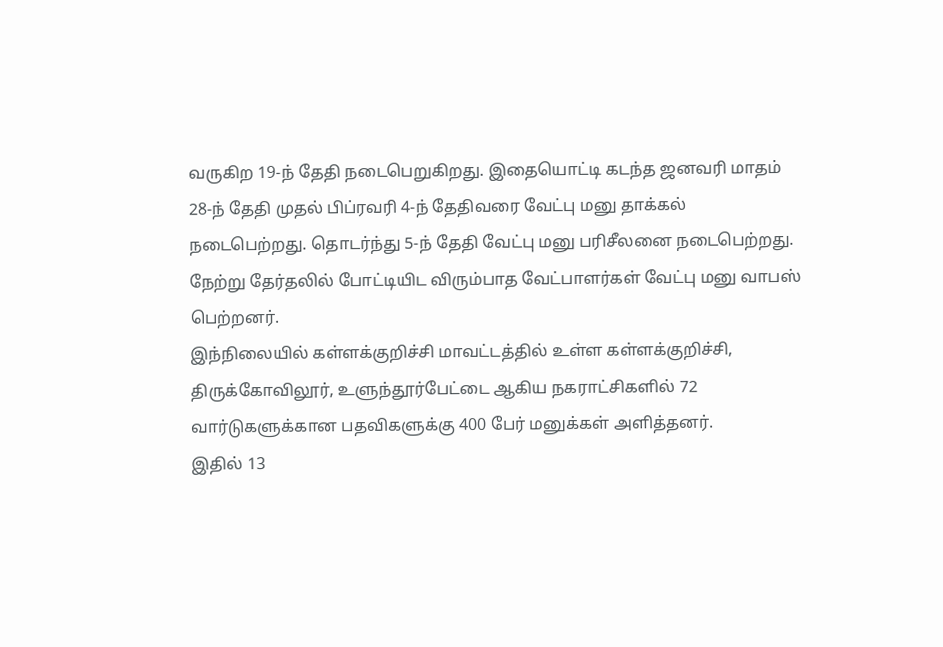வருகிற 19-ந் தேதி நடைபெறுகிறது. இதையொட்டி கடந்த ஜனவரி மாதம் 28-ந் தேதி முதல் பிப்ரவரி 4-ந் தேதிவரை வேட்பு மனு தாக்கல் நடைபெற்றது. தொடர்ந்து 5-ந் தேதி வேட்பு மனு பரிசீலனை நடைபெற்றது. நேற்று தேர்தலில் போட்டியிட விரும்பாத வேட்பாளர்கள் வேட்பு மனு வாபஸ் பெற்றனர்.
இந்நிலையில் கள்ளக்குறிச்சி மாவட்டத்தில் உள்ள கள்ளக்குறிச்சி, திருக்கோவிலூர், உளுந்தூர்பேட்டை ஆகிய நகராட்சிகளில் 72 வார்டுகளுக்கான பதவிகளுக்கு 400 பேர் மனுக்கள் அளித்தனர்.
இதில் 13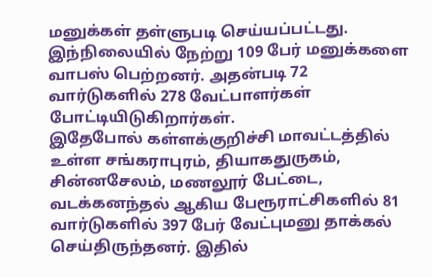மனுக்கள் தள்ளுபடி செய்யப்பட்டது. இந்நிலையில் நேற்று 109 பேர் மனுக்களை வாபஸ் பெற்றனர். அதன்படி 72 வார்டுகளில் 278 வேட்பாளர்கள் போட்டியிடுகிறார்கள்.
இதேபோல் கள்ளக்குறிச்சி மாவட்டத்தில் உள்ள சங்கராபுரம், தியாகதுருகம், சின்னசேலம், மணலூர் பேட்டை, வடக்கனந்தல் ஆகிய பேரூராட்சிகளில் 81 வார்டுகளில் 397 பேர் வேட்புமனு தாக்கல் செய்திருந்தனர். இதில்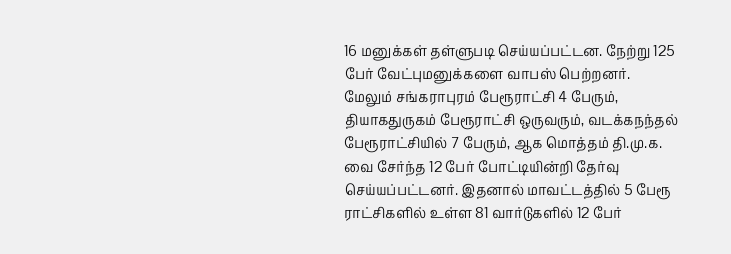16 மனுக்கள் தள்ளுபடி செய்யப்பட்டன. நேற்று 125 பேர் வேட்புமனுக்களை வாபஸ் பெற்றனர்.
மேலும் சங்கராபுரம் பேரூராட்சி 4 பேரும், தியாகதுருகம் பேரூராட்சி ஒருவரும், வடக்கநந்தல் பேரூராட்சியில் 7 பேரும், ஆக மொத்தம் தி.மு.க. வை சேர்ந்த 12 பேர் போட்டியின்றி தேர்வு செய்யப்பட்டனர். இதனால் மாவட்டத்தில் 5 பேரூ ராட்சிகளில் உள்ள 81 வார்டுகளில் 12 பேர்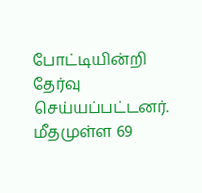போட்டியின்றி தேர்வு செய்யப்பட்டனர். மீதமுள்ள 69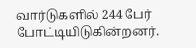வார்டுகளில் 244 பேர் போட்டியிடுகின்றனர்.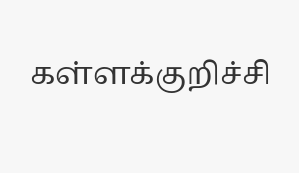கள்ளக்குறிச்சி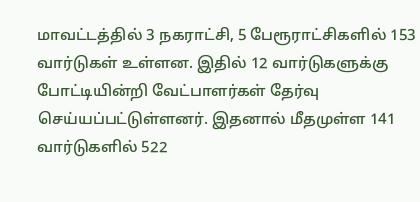மாவட்டத்தில் 3 நகராட்சி, 5 பேரூராட்சிகளில் 153 வார்டுகள் உள்ளன. இதில் 12 வார்டுகளுக்கு போட்டியின்றி வேட்பாளர்கள் தேர்வு செய்யப்பட்டுள்ளனர். இதனால் மீதமுள்ள 141 வார்டுகளில் 522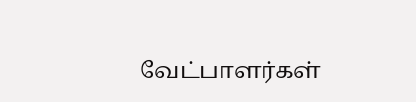வேட்பாளர்கள்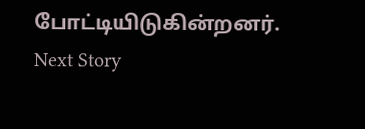போட்டியிடுகின்றனர்.
Next Story